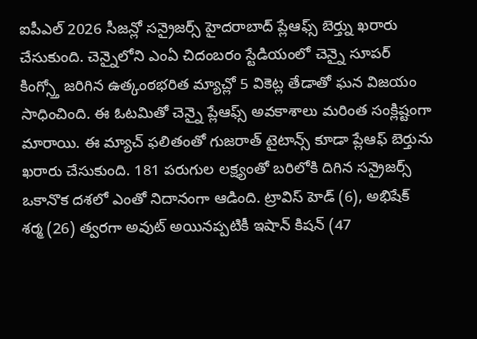ఐపీఎల్ 2026 సీజన్లో సన్రైజర్స్ హైదరాబాద్ ప్లేఆఫ్స్ బెర్త్ను ఖరారు చేసుకుంది. చెన్నైలోని ఎంఏ చిదంబరం స్టేడియంలో చెన్నై సూపర్ కింగ్స్తో జరిగిన ఉత్కంఠభరిత మ్యాచ్లో 5 వికెట్ల తేడాతో ఘన విజయం సాధించింది. ఈ ఓటమితో చెన్నై ప్లేఆఫ్స్ అవకాశాలు మరింత సంక్లిష్టంగా మారాయి. ఈ మ్యాచ్ ఫలితంతో గుజరాత్ టైటాన్స్ కూడా ప్లేఆఫ్ బెర్తును ఖరారు చేసుకుంది. 181 పరుగుల లక్ష్యంతో బరిలోకి దిగిన సన్రైజర్స్ ఒకానొక దశలో ఎంతో నిదానంగా ఆడింది. ట్రావిస్ హెడ్ (6), అభిషేక్ శర్మ (26) త్వరగా అవుట్ అయినప్పటికీ ఇషాన్ కిషన్ (47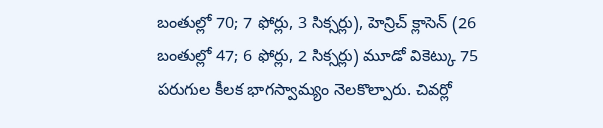బంతుల్లో 70; 7 ఫోర్లు, 3 సిక్సర్లు), హెన్రిచ్ క్లాసెన్ (26 బంతుల్లో 47; 6 ఫోర్లు, 2 సిక్సర్లు) మూడో వికెట్కు 75 పరుగుల కీలక భాగస్వామ్యం నెలకొల్పారు. చివర్లో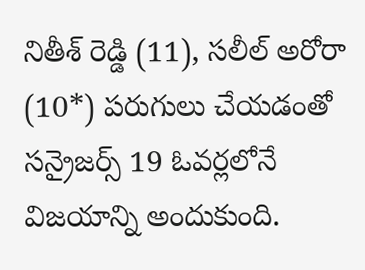నితీశ్ రెడ్డి (11), సలీల్ అరోరా (10*) పరుగులు చేయడంతో సన్రైజర్స్ 19 ఓవర్లలోనే విజయాన్ని అందుకుంది.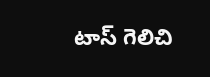టాస్ గెలిచి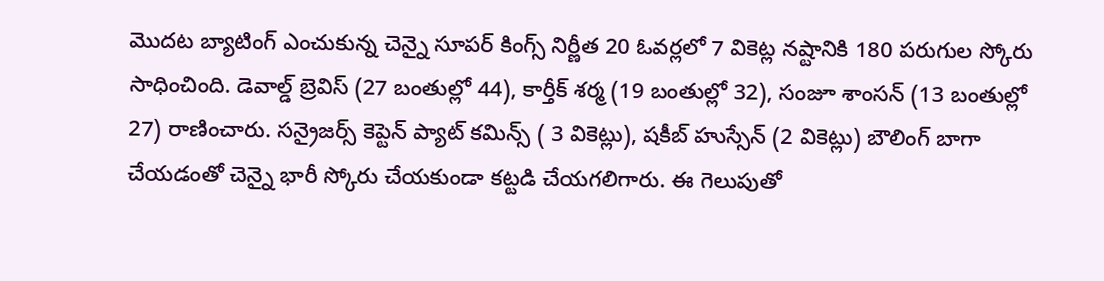మొదట బ్యాటింగ్ ఎంచుకున్న చెన్నై సూపర్ కింగ్స్ నిర్ణీత 20 ఓవర్లలో 7 వికెట్ల నష్టానికి 180 పరుగుల స్కోరు సాధించింది. డెవాల్డ్ బ్రెవిస్ (27 బంతుల్లో 44), కార్తీక్ శర్మ (19 బంతుల్లో 32), సంజూ శాంసన్ (13 బంతుల్లో 27) రాణించారు. సన్రైజర్స్ కెప్టెన్ ప్యాట్ కమిన్స్ ( 3 వికెట్లు), షకీబ్ హుస్సేన్ (2 వికెట్లు) బౌలింగ్ బాగా చేయడంతో చెన్నై భారీ స్కోరు చేయకుండా కట్టడి చేయగలిగారు. ఈ గెలుపుతో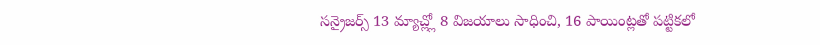సన్రైజర్స్ 13 మ్యాచ్ల్లో 8 విజయాలు సాధించి, 16 పాయింట్లతో పట్టికలో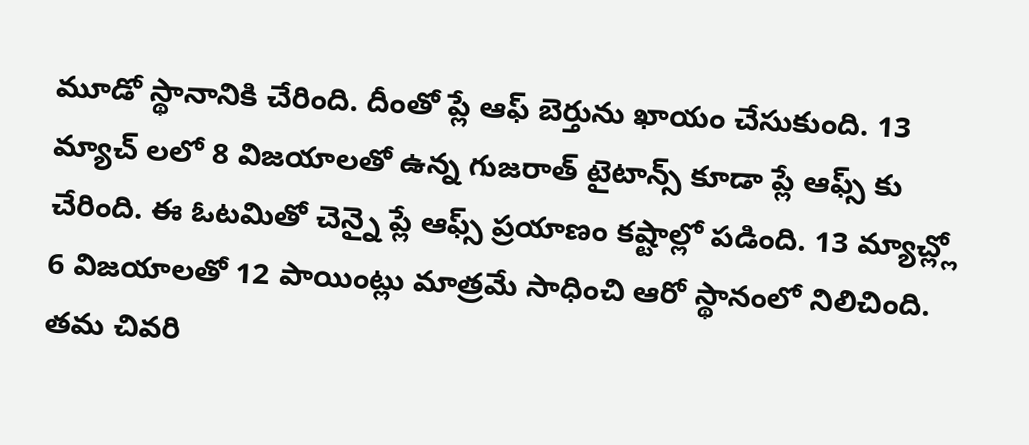మూడో స్థానానికి చేరింది. దీంతో ప్లే ఆఫ్ బెర్తును ఖాయం చేసుకుంది. 13 మ్యాచ్ లలో 8 విజయాలతో ఉన్న గుజరాత్ టైటాన్స్ కూడా ప్లే ఆఫ్స్ కు చేరింది. ఈ ఓటమితో చెన్నై ప్లే ఆఫ్స్ ప్రయాణం కష్టాల్లో పడింది. 13 మ్యాచ్ల్లో 6 విజయాలతో 12 పాయింట్లు మాత్రమే సాధించి ఆరో స్థానంలో నిలిచింది. తమ చివరి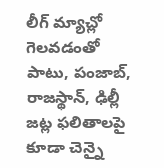లీగ్ మ్యాచ్లో గెలవడంతో పాటు, పంజాబ్, రాజస్థాన్, ఢిల్లీ జట్ల ఫలితాలపై కూడా చెన్నై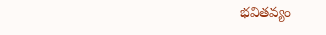భవితవ్యం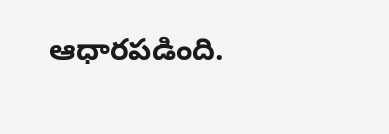ఆధారపడింది.